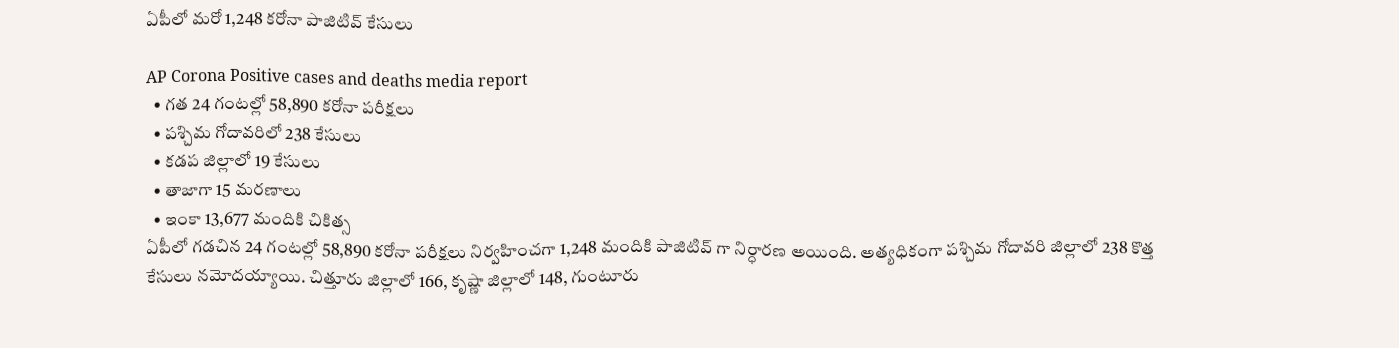ఏపీలో మరో 1,248 కరోనా పాజిటివ్ కేసులు

AP Corona Positive cases and deaths media report
  • గత 24 గంటల్లో 58,890 కరోనా పరీక్షలు
  • పశ్చిమ గోదావరిలో 238 కేసులు
  • కడప జిల్లాలో 19 కేసులు
  • తాజాగా 15 మరణాలు
  • ఇంకా 13,677 మందికి చికిత్స
ఏపీలో గడచిన 24 గంటల్లో 58,890 కరోనా పరీక్షలు నిర్వహించగా 1,248 మందికి పాజిటివ్ గా నిర్ధారణ అయింది. అత్యధికంగా పశ్చిమ గోదావరి జిల్లాలో 238 కొత్త కేసులు నమోదయ్యాయి. చిత్తూరు జిల్లాలో 166, కృష్ణా జిల్లాలో 148, గుంటూరు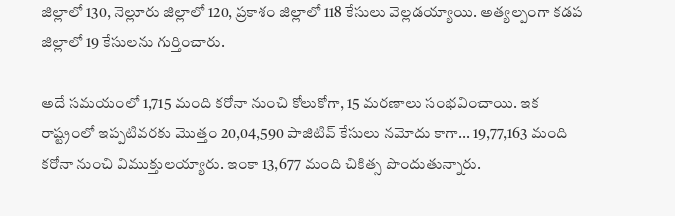జిల్లాలో 130, నెల్లూరు జిల్లాలో 120, ప్రకాశం జిల్లాలో 118 కేసులు వెల్లడయ్యాయి. అత్యల్పంగా కడప జిల్లాలో 19 కేసులను గుర్తించారు.

అదే సమయంలో 1,715 మంది కరోనా నుంచి కోలుకోగా, 15 మరణాలు సంభవించాయి. ఇక రాష్ట్రంలో ఇప్పటివరకు మొత్తం 20,04,590 పాజిటివ్ కేసులు నమోదు కాగా... 19,77,163 మంది కరోనా నుంచి విముక్తులయ్యారు. ఇంకా 13,677 మంది చికిత్స పొందుతున్నారు.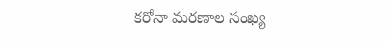కరోనా మరణాల సంఖ్య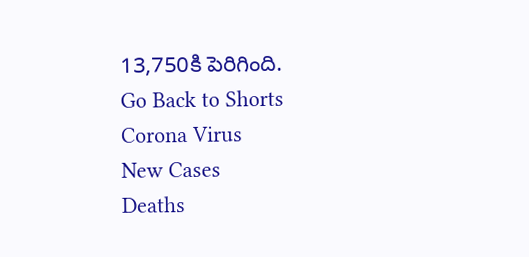13,750కి పెరిగింది.
Go Back to Shorts
Corona Virus
New Cases
Deaths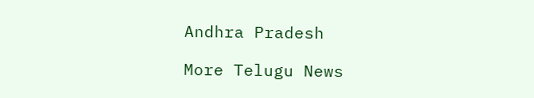Andhra Pradesh

More Telugu News